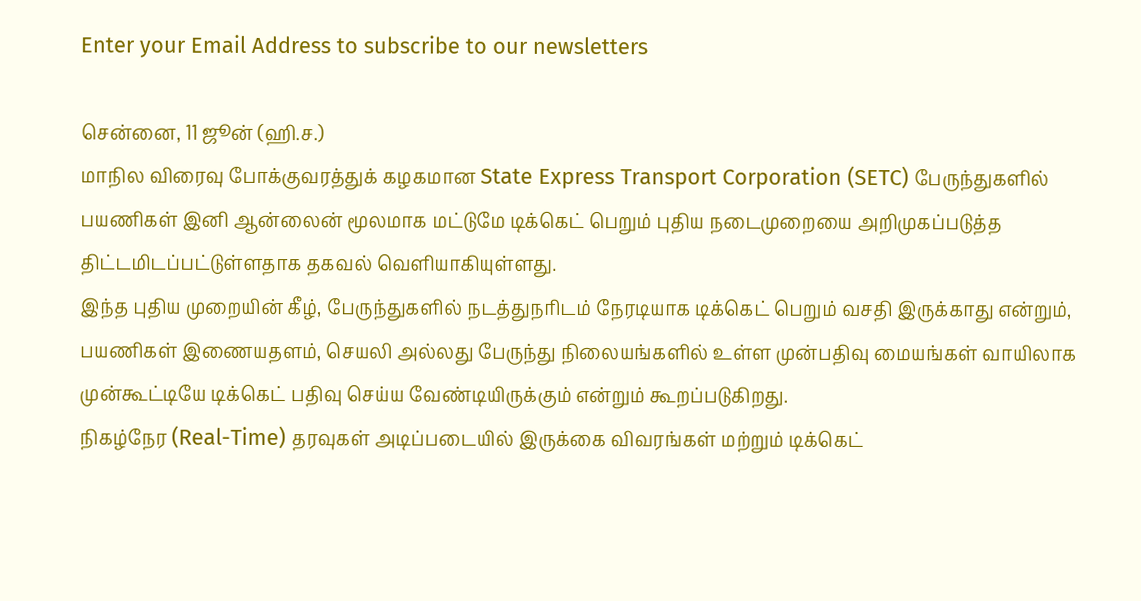Enter your Email Address to subscribe to our newsletters

சென்னை, 11 ஜூன் (ஹி.ச.)
மாநில விரைவு போக்குவரத்துக் கழகமான State Express Transport Corporation (SETC) பேருந்துகளில் பயணிகள் இனி ஆன்லைன் மூலமாக மட்டுமே டிக்கெட் பெறும் புதிய நடைமுறையை அறிமுகப்படுத்த திட்டமிடப்பட்டுள்ளதாக தகவல் வெளியாகியுள்ளது.
இந்த புதிய முறையின் கீழ், பேருந்துகளில் நடத்துநரிடம் நேரடியாக டிக்கெட் பெறும் வசதி இருக்காது என்றும், பயணிகள் இணையதளம், செயலி அல்லது பேருந்து நிலையங்களில் உள்ள முன்பதிவு மையங்கள் வாயிலாக முன்கூட்டியே டிக்கெட் பதிவு செய்ய வேண்டியிருக்கும் என்றும் கூறப்படுகிறது.
நிகழ்நேர (Real-Time) தரவுகள் அடிப்படையில் இருக்கை விவரங்கள் மற்றும் டிக்கெட்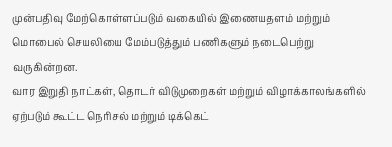முன்பதிவு மேற்கொள்ளப்படும் வகையில் இணையதளம் மற்றும் மொபைல் செயலியை மேம்படுத்தும் பணிகளும் நடைபெற்று வருகின்றன.
வார இறுதி நாட்கள், தொடர் விடுமுறைகள் மற்றும் விழாக்காலங்களில் ஏற்படும் கூட்ட நெரிசல் மற்றும் டிக்கெட்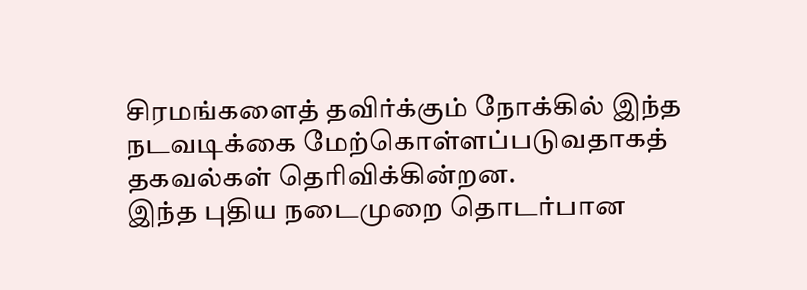சிரமங்களைத் தவிர்க்கும் நோக்கில் இந்த நடவடிக்கை மேற்கொள்ளப்படுவதாகத் தகவல்கள் தெரிவிக்கின்றன.
இந்த புதிய நடைமுறை தொடர்பான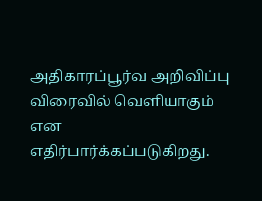அதிகாரப்பூர்வ அறிவிப்பு விரைவில் வெளியாகும் என எதிர்பார்க்கப்படுகிறது.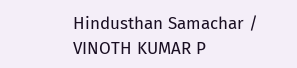Hindusthan Samachar / VINOTH KUMAR P